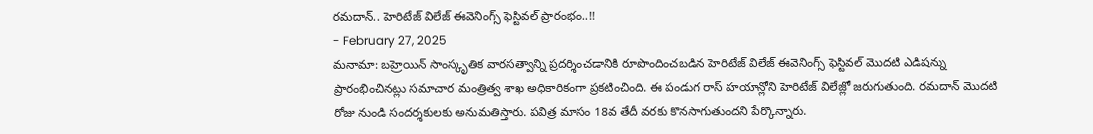రమదాన్.. హెరిటేజ్ విలేజ్ ఈవెనింగ్స్ ఫెస్టివల్ ప్రారంభం..!!
- February 27, 2025
మనామా: బహ్రెయిన్ సాంస్కృతిక వారసత్వాన్ని ప్రదర్శించడానికి రూపొందించబడిన హెరిటేజ్ విలేజ్ ఈవెనింగ్స్ ఫెస్టివల్ మొదటి ఎడిషన్ను ప్రారంభించినట్లు సమాచార మంత్రిత్వ శాఖ అధికారికంగా ప్రకటించింది. ఈ పండుగ రాస్ హయాన్లోని హెరిటేజ్ విలేజ్లో జరుగుతుంది. రమదాన్ మొదటి రోజు నుండి సందర్శకులకు అనుమతిస్తారు. పవిత్ర మాసం 18వ తేదీ వరకు కొనసాగుతుందని పేర్కొన్నారు.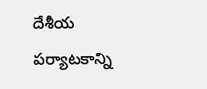దేశీయ పర్యాటకాన్ని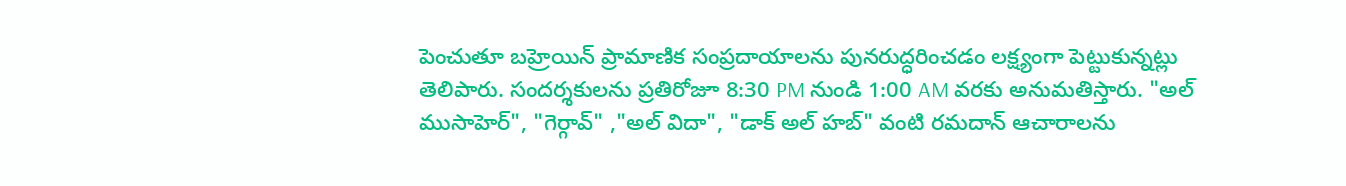పెంచుతూ బహ్రెయిన్ ప్రామాణిక సంప్రదాయాలను పునరుద్ధరించడం లక్ష్యంగా పెట్టుకున్నట్లు తెలిపారు. సందర్శకులను ప్రతిరోజూ 8:30 PM నుండి 1:00 AM వరకు అనుమతిస్తారు. "అల్ ముసాహెర్", "గెర్గావ్" ,"అల్ విదా", "డాక్ అల్ హబ్" వంటి రమదాన్ ఆచారాలను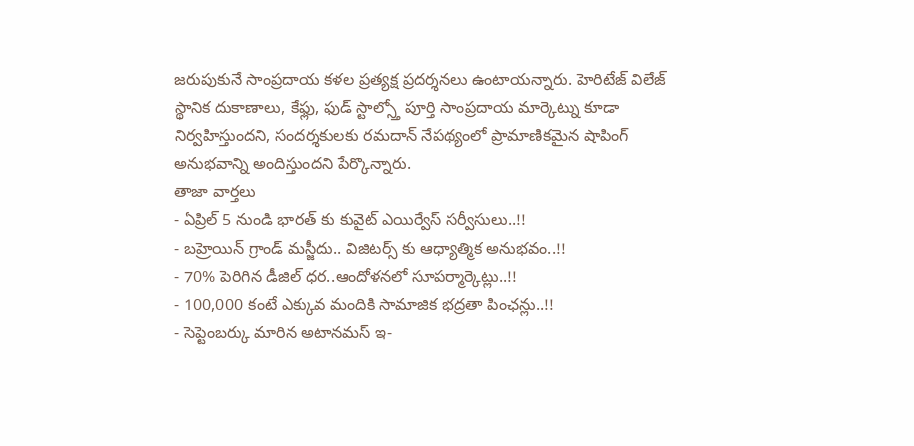జరుపుకునే సాంప్రదాయ కళల ప్రత్యక్ష ప్రదర్శనలు ఉంటాయన్నారు. హెరిటేజ్ విలేజ్ స్థానిక దుకాణాలు, కేఫ్లు, ఫుడ్ స్టాల్స్తో పూర్తి సాంప్రదాయ మార్కెట్ను కూడా నిర్వహిస్తుందని, సందర్శకులకు రమదాన్ నేపథ్యంలో ప్రామాణికమైన షాపింగ్ అనుభవాన్ని అందిస్తుందని పేర్కొన్నారు.
తాజా వార్తలు
- ఏప్రిల్ 5 నుండి భారత్ కు కువైట్ ఎయిర్వేస్ సర్వీసులు..!!
- బహ్రెయిన్ గ్రాండ్ మస్జీదు.. విజిటర్స్ కు ఆధ్యాత్మిక అనుభవం..!!
- 70% పెరిగిన డీజిల్ ధర..ఆందోళనలో సూపర్మార్కెట్లు..!!
- 100,000 కంటే ఎక్కువ మందికి సామాజిక భద్రతా పింఛన్లు..!!
- సెప్టెంబర్కు మారిన అటానమస్ ఇ-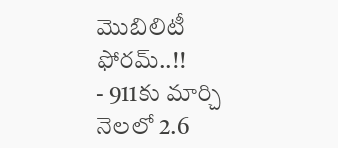మొబిలిటీ ఫోరమ్..!!
- 911కు మార్చి నెలలో 2.6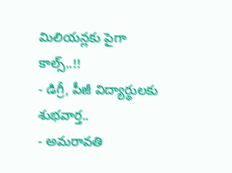మిలియన్లకు పైగా కాల్స్..!!
- డిగ్రీ, పీజీ విద్యార్థులకు శుభవార్త..
- అమరావతి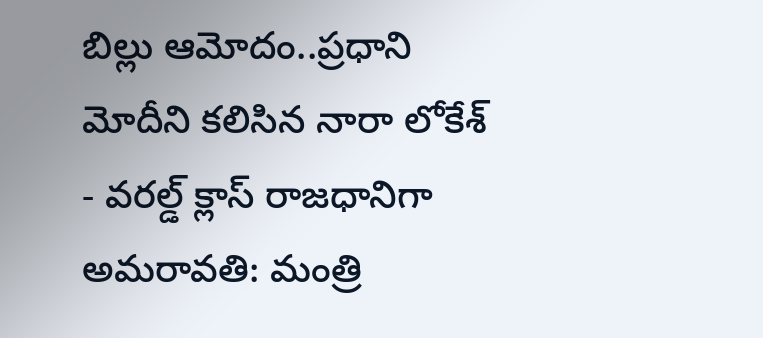బిల్లు ఆమోదం..ప్రధాని మోదీని కలిసిన నారా లోకేశ్
- వరల్డ్ క్లాస్ రాజధానిగా అమరావతి: మంత్రి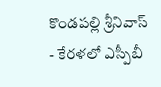కొండపల్లి శ్రీనివాస్
- కేరళలో ఎస్పీబీ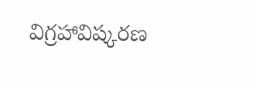విగ్రహావిష్కరణ